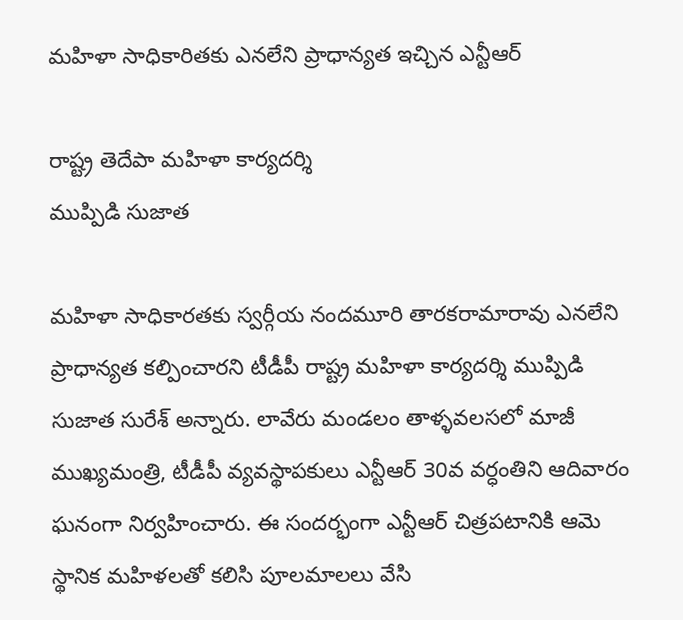మహిళా సాధికారితకు ఎనలేని ప్రాధాన్యత ఇచ్చిన ఎన్టీఆర్

రాష్ట్ర తెదేపా మహిళా కార్యదర్శి
ముప్పిడి సుజాత

మహిళా సాధికారతకు స్వర్గీయ నందమూరి తారకరామారావు ఎనలేని ప్రాధాన్యత కల్పించారని టీడీపీ రాష్ట్ర మహిళా కార్యదర్శి ముప్పిడి సుజాత సురేశ్ అన్నారు. లావేరు మండలం తాళ్ళవలసలో మాజీ ముఖ్యమంత్రి, టీడీపీ వ్యవస్థాపకులు ఎన్టీఆర్ 30వ వర్ధంతిని ఆదివారం ఘనంగా నిర్వహించారు. ఈ సందర్భంగా ఎన్టీఆర్ చిత్రపటానికి ఆమె స్థానిక మహిళలతో కలిసి పూలమాలలు వేసి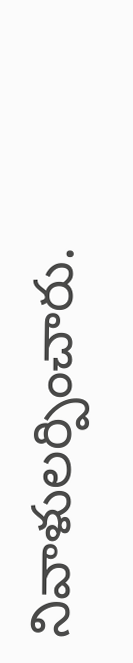నివాళులర్పించారు.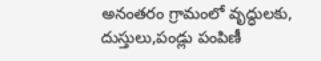అనంతరం గ్రామంలో వృద్ధులకు, దుస్తులు,పండ్లు పంపిణీ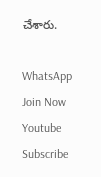చేశారు.

WhatsApp Join Now
Youtube Subscribe